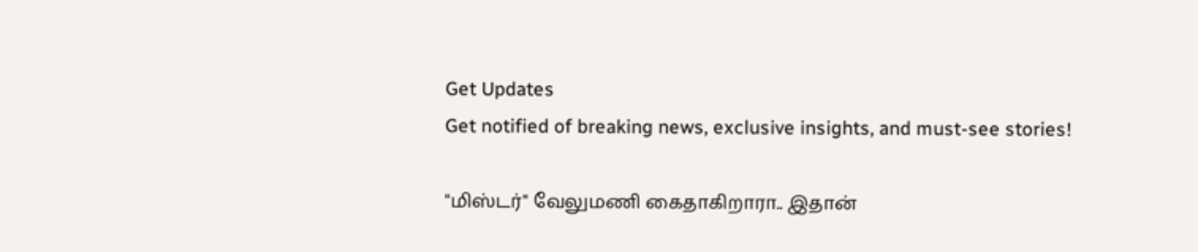Get Updates
Get notified of breaking news, exclusive insights, and must-see stories!

"மிஸ்டர்" வேலுமணி கைதாகிறாரா.. இதான்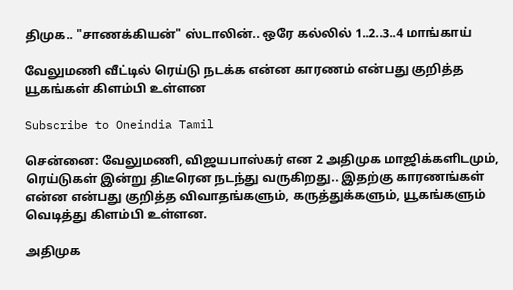திமுக.. "சாணக்கியன்" ஸ்டாலின்.. ஒரே கல்லில் 1..2..3..4 மாங்காய்

வேலுமணி வீட்டில் ரெய்டு நடக்க என்ன காரணம் என்பது குறித்த யூகங்கள் கிளம்பி உள்ளன

Subscribe to Oneindia Tamil

சென்னை: வேலுமணி, விஜயபாஸ்கர் என 2 அதிமுக மாஜிக்களிடமும், ரெய்டுகள் இன்று திடீரென நடந்து வருகிறது.. இதற்கு காரணங்கள் என்ன என்பது குறித்த விவாதங்களும், கருத்துக்களும், யூகங்களும் வெடித்து கிளம்பி உள்ளன.

அதிமுக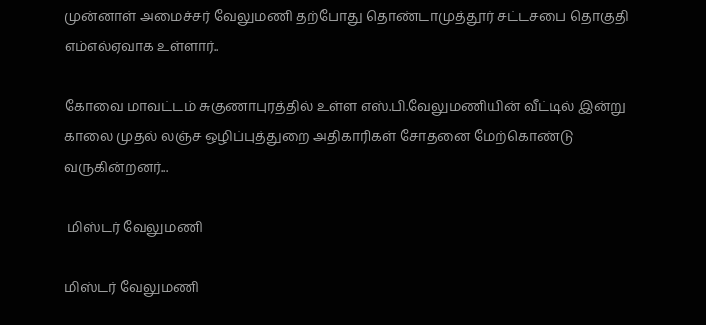முன்னாள் அமைச்சர் வேலுமணி தற்போது தொண்டாமுத்தூர் சட்டசபை தொகுதி எம்எல்ஏவாக உள்ளார்..

கோவை மாவட்டம் சுகுணாபுரத்தில் உள்ள எஸ்.பி.வேலுமணியின் வீட்டில் இன்று காலை முதல் லஞ்ச ஒழிப்புத்துறை அதிகாரிகள் சோதனை மேற்கொண்டு வருகின்றனர்...

 மிஸ்டர் வேலுமணி

மிஸ்டர் வேலுமணி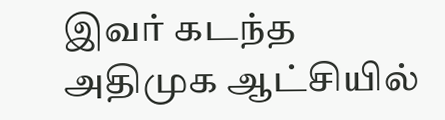இவர் கடந்த அதிமுக ஆட்சியில்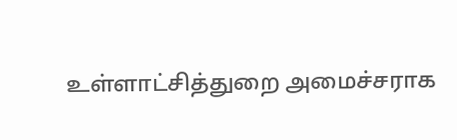உள்ளாட்சித்துறை அமைச்சராக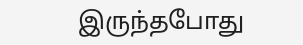இருந்தபோது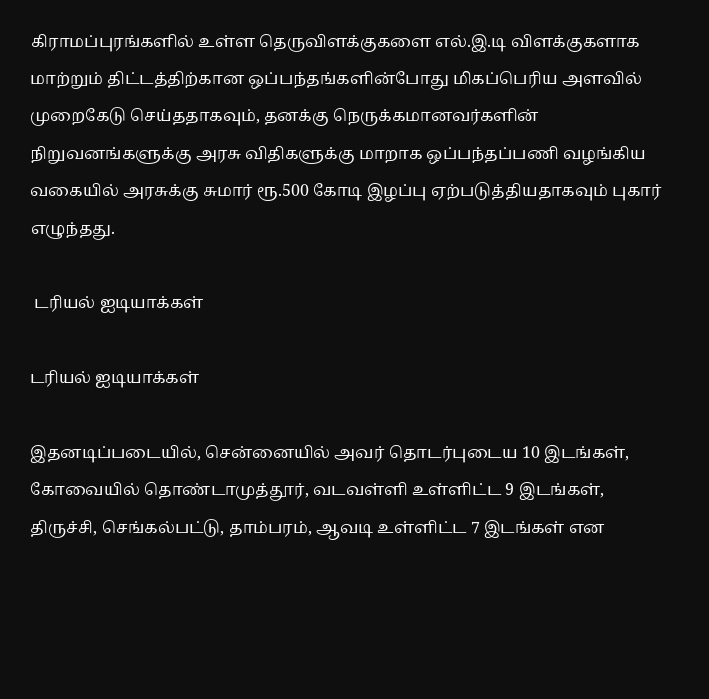கிராமப்புரங்களில் உள்ள தெருவிளக்குகளை எல்.இ.டி விளக்குகளாக மாற்றும் திட்டத்திற்கான ஒப்பந்தங்களின்போது மிகப்பெரிய அளவில் முறைகேடு செய்ததாகவும், தனக்கு நெருக்கமானவர்களின் நிறுவனங்களுக்கு அரசு விதிகளுக்கு மாறாக ஒப்பந்தப்பணி வழங்கிய வகையில் அரசுக்கு சுமார் ரூ.500 கோடி இழப்பு ஏற்படுத்தியதாகவும் புகார் எழுந்தது.

 டரியல் ஐடியாக்கள்

டரியல் ஐடியாக்கள்

இதனடிப்படையில், சென்னையில் அவர் தொடர்புடைய 10 இடங்கள், கோவையில் தொண்டாமுத்தூர், வடவள்ளி உள்ளிட்ட 9 இடங்கள், திருச்சி, செங்கல்பட்டு, தாம்பரம், ஆவடி உள்ளிட்ட 7 இடங்கள் என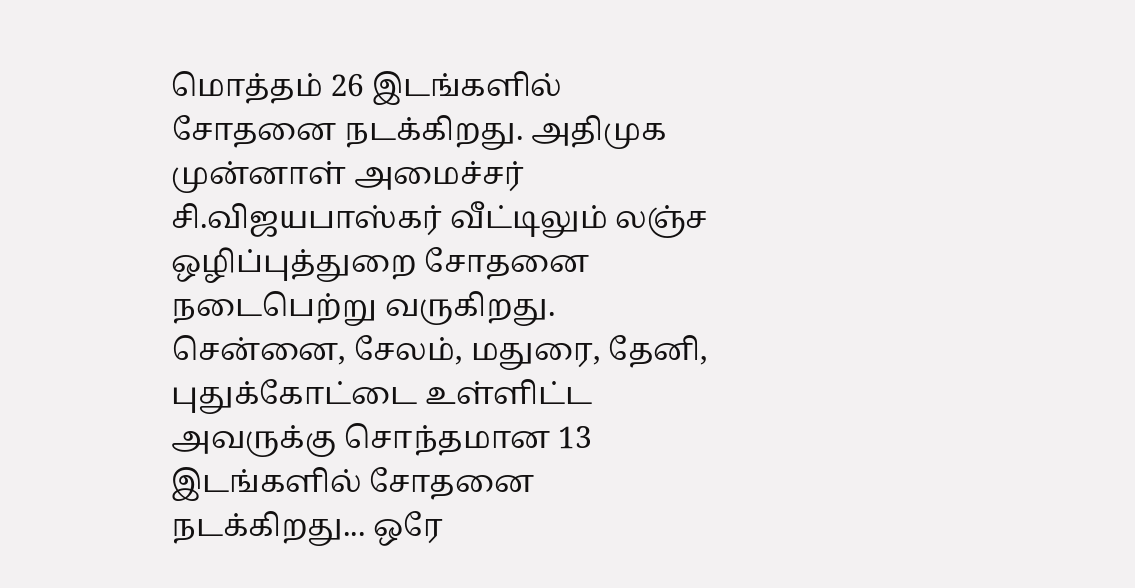மொத்தம் 26 இடங்களில் சோதனை நடக்கிறது. அதிமுக முன்னாள் அமைச்சர் சி.விஜயபாஸ்கர் வீட்டிலும் லஞ்ச ஒழிப்புத்துறை சோதனை நடைபெற்று வருகிறது. சென்னை, சேலம், மதுரை, தேனி, புதுக்கோட்டை உள்ளிட்ட அவருக்கு சொந்தமான 13 இடங்களில் சோதனை நடக்கிறது... ஒரே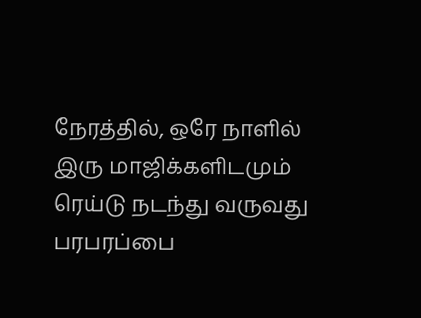நேரத்தில், ஒரே நாளில் இரு மாஜிக்களிடமும் ரெய்டு நடந்து வருவது பரபரப்பை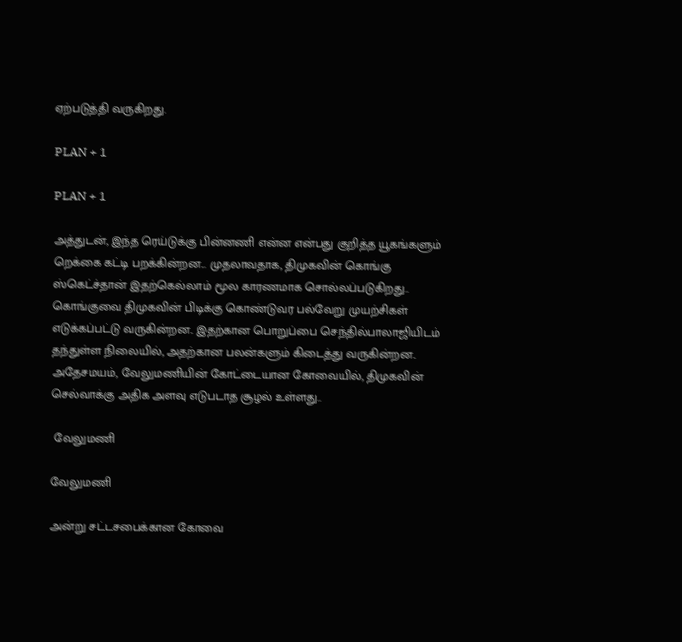ஏற்படுத்தி வருகிறது.

PLAN + 1

PLAN + 1

அத்துடன், இந்த ரெய்டுக்கு பின்னணி என்ன என்பது குறித்த யூகங்களும் றெக்கை கட்டி பறக்கின்றன... முதலாவதாக, திமுகவின் கொங்கு ஸ்கெட்ச்தான் இதற்கெல்லாம் மூல காரணமாக சொல்லப்படுகிறது.. கொங்குவை திமுகவின் பிடிக்கு கொண்டுவர பல்வேறு முயற்சிகள் எடுக்கப்பட்டு வருகின்றன.. இதற்கான பொறுப்பை செந்தில்பாலாஜியிடம் தந்துள்ள நிலையில், அதற்கான பலன்களும் கிடைத்து வருகின்றன.. அதேசமயம், வேலுமணியின் கோட்டையான கோவையில், திமுகவின் செல்வாக்கு அதிக அளவு எடுபடாத சூழல் உள்ளது..

 வேலுமணி

வேலுமணி

அன்று சட்டசபைக்கான கோவை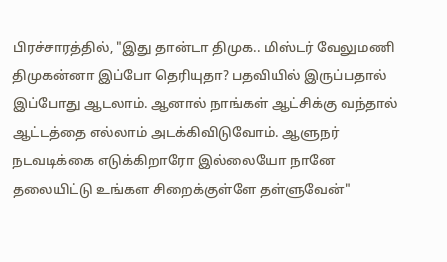பிரச்சாரத்தில், "இது தான்டா திமுக.. மிஸ்டர் வேலுமணி திமுகன்னா இப்போ தெரியுதா? பதவியில் இருப்பதால் இப்போது ஆடலாம். ஆனால் நாங்கள் ஆட்சிக்கு வந்தால் ஆட்டத்தை எல்லாம் அடக்கிவிடுவோம். ஆளுநர் நடவடிக்கை எடுக்கிறாரோ இல்லையோ நானே தலையிட்டு உங்கள சிறைக்குள்ளே தள்ளுவேன்"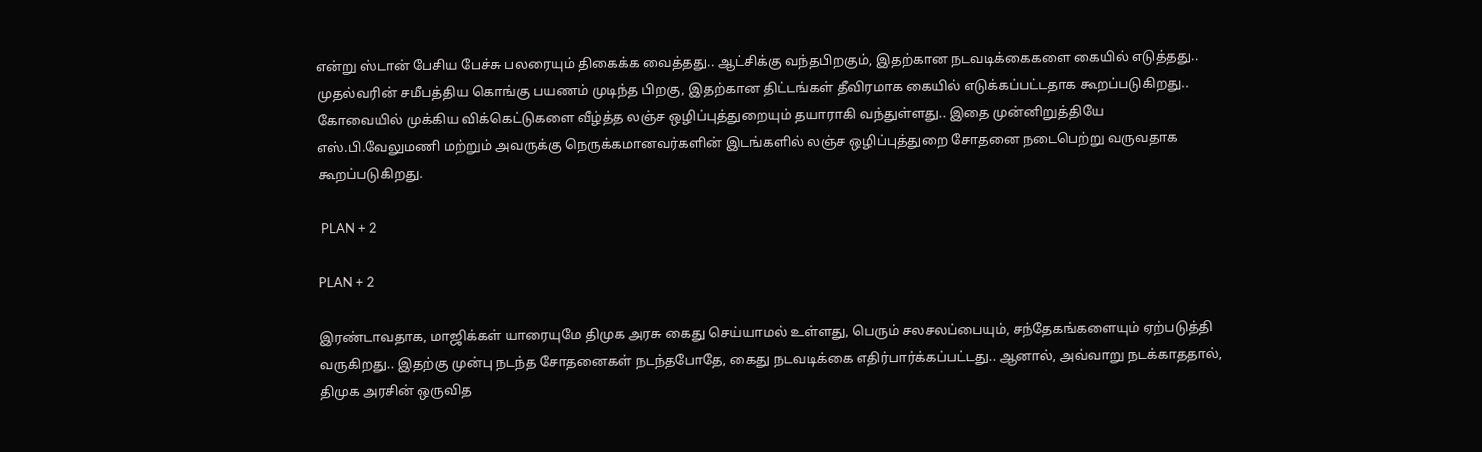என்று ஸ்டான் பேசிய பேச்சு பலரையும் திகைக்க வைத்தது.. ஆட்சிக்கு வந்தபிறகும், இதற்கான நடவடிக்கைகளை கையில் எடுத்தது.. முதல்வரின் சமீபத்திய கொங்கு பயணம் முடிந்த பிறகு, இதற்கான திட்டங்கள் தீவிரமாக கையில் எடுக்கப்பட்டதாக கூறப்படுகிறது.. கோவையில் முக்கிய விக்கெட்டுகளை வீழ்த்த லஞ்ச ஒழிப்புத்துறையும் தயாராகி வந்துள்ளது.. இதை முன்னிறுத்தியே எஸ்.பி.வேலுமணி மற்றும் அவருக்கு நெருக்கமானவர்களின் இடங்களில் லஞ்ச ஒழிப்புத்துறை சோதனை நடைபெற்று வருவதாக கூறப்படுகிறது.

 PLAN + 2

PLAN + 2

இரண்டாவதாக, மாஜிக்கள் யாரையுமே திமுக அரசு கைது செய்யாமல் உள்ளது, பெரும் சலசலப்பையும், சந்தேகங்களையும் ஏற்படுத்தி வருகிறது.. இதற்கு முன்பு நடந்த சோதனைகள் நடந்தபோதே, கைது நடவடிக்கை எதிர்பார்க்கப்பட்டது.. ஆனால், அவ்வாறு நடக்காததால், திமுக அரசின் ஒருவித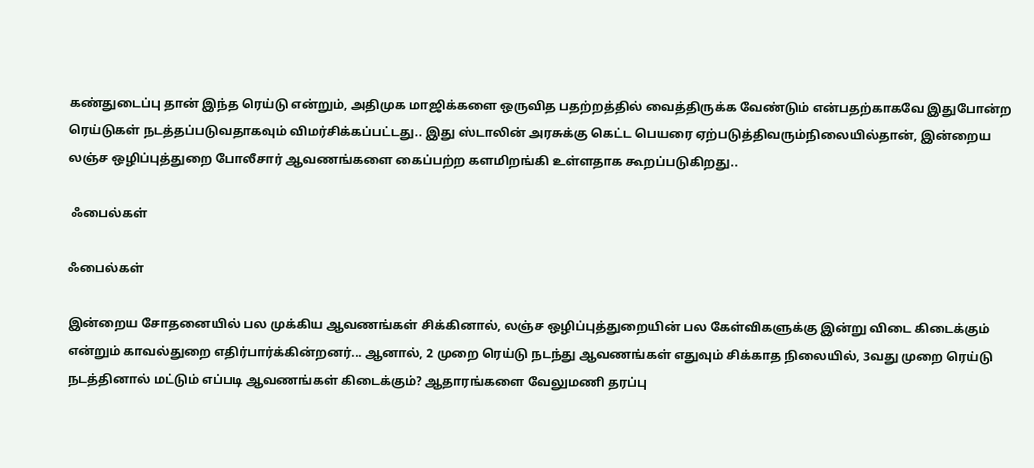கண்துடைப்பு தான் இந்த ரெய்டு என்றும், அதிமுக மாஜிக்களை ஒருவித பதற்றத்தில் வைத்திருக்க வேண்டும் என்பதற்காகவே இதுபோன்ற ரெய்டுகள் நடத்தப்படுவதாகவும் விமர்சிக்கப்பட்டது.. இது ஸ்டாலின் அரசுக்கு கெட்ட பெயரை ஏற்படுத்திவரும்நிலையில்தான், இன்றைய லஞ்ச ஒழிப்புத்துறை போலீசார் ஆவணங்களை கைப்பற்ற களமிறங்கி உள்ளதாக கூறப்படுகிறது..

 ஃபைல்கள்

ஃபைல்கள்

இன்றைய சோதனையில் பல முக்கிய ஆவணங்கள் சிக்கினால், லஞ்ச ஒழிப்புத்துறையின் பல கேள்விகளுக்கு இன்று விடை கிடைக்கும் என்றும் காவல்துறை எதிர்பார்க்கின்றனர்... ஆனால், 2 முறை ரெய்டு நடந்து ஆவணங்கள் எதுவும் சிக்காத நிலையில், 3வது முறை ரெய்டு நடத்தினால் மட்டும் எப்படி ஆவணங்கள் கிடைக்கும்? ஆதாரங்களை வேலுமணி தரப்பு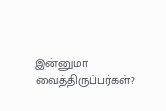இன்னுமா வைத்திருப்பர்கள்?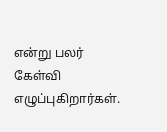என்று பலர் கேள்வி எழுப்புகிறார்கள்.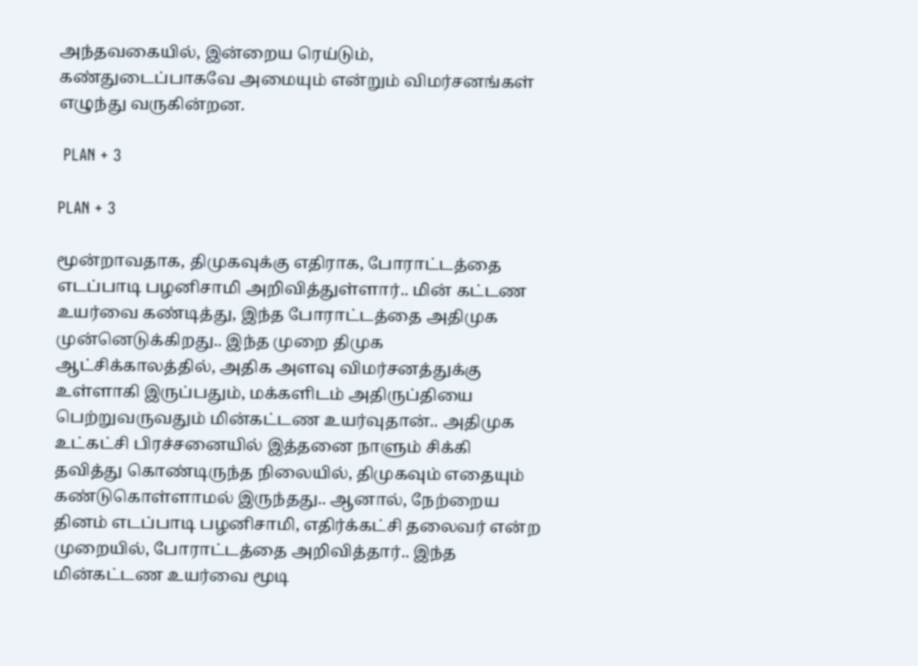அந்தவகையில், இன்றைய ரெய்டும், கண்துடைப்பாகவே அமையும் என்றும் விமர்சனங்கள் எழுந்து வருகின்றன.

 PLAN + 3

PLAN + 3

மூன்றாவதாக, திமுகவுக்கு எதிராக, போராட்டத்தை எடப்பாடி பழனிசாமி அறிவித்துள்ளார்.. மின் கட்டண உயர்வை கண்டித்து, இந்த போராட்டத்தை அதிமுக முன்னெடுக்கிறது.. இந்த முறை திமுக ஆட்சிக்காலத்தில், அதிக அளவு விமர்சனத்துக்கு உள்ளாகி இருப்பதும், மக்களிடம் அதிருப்தியை பெற்றுவருவதும் மின்கட்டண உயர்வுதான்.. அதிமுக உட்கட்சி பிரச்சனையில் இத்தனை நாளும் சிக்கி தவித்து கொண்டிருந்த நிலையில், திமுகவும் எதையும் கண்டுகொள்ளாமல் இருந்தது.. ஆனால், நேற்றைய தினம் எடப்பாடி பழனிசாமி, எதிர்க்கட்சி தலைவர் என்ற முறையில், போராட்டத்தை அறிவித்தார்.. இந்த மின்கட்டண உயர்வை மூடி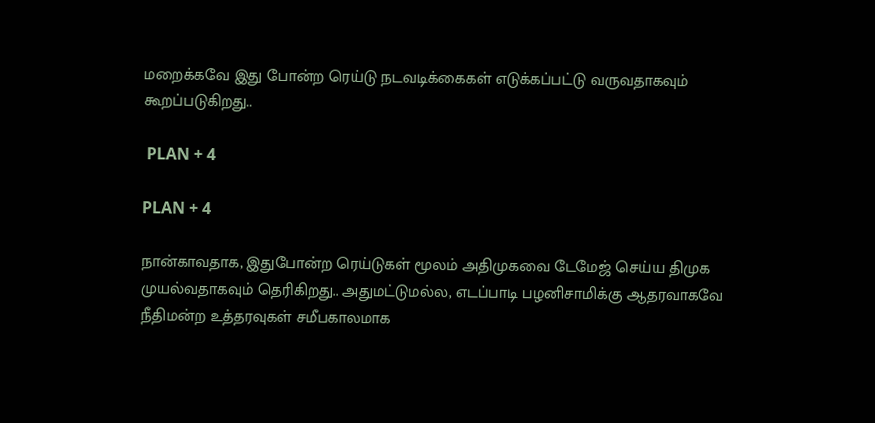மறைக்கவே இது போன்ற ரெய்டு நடவடிக்கைகள் எடுக்கப்பட்டு வருவதாகவும் கூறப்படுகிறது..

 PLAN + 4

PLAN + 4

நான்காவதாக, இதுபோன்ற ரெய்டுகள் மூலம் அதிமுகவை டேமேஜ் செய்ய திமுக முயல்வதாகவும் தெரிகிறது.. அதுமட்டுமல்ல, எடப்பாடி பழனிசாமிக்கு ஆதரவாகவே நீதிமன்ற உத்தரவுகள் சமீபகாலமாக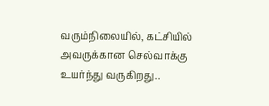வரும்நிலையில், கட்சியில் அவருக்கான செல்வாக்கு உயர்ந்து வருகிறது..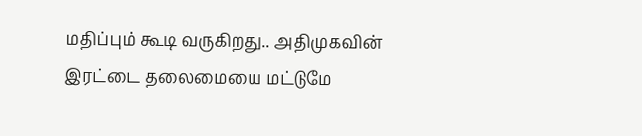மதிப்பும் கூடி வருகிறது.. அதிமுகவின் இரட்டை தலைமையை மட்டுமே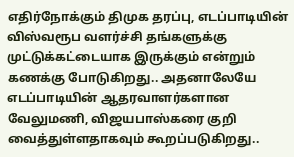எதிர்நோக்கும் திமுக தரப்பு, எடப்பாடியின் விஸ்வரூப வளர்ச்சி தங்களுக்கு முட்டுக்கட்டையாக இருக்கும் என்றும் கணக்கு போடுகிறது.. அதனாலேயே எடப்பாடியின் ஆதரவாளர்களான வேலுமணி, விஜயபாஸ்கரை குறி வைத்துள்ளதாகவும் கூறப்படுகிறது..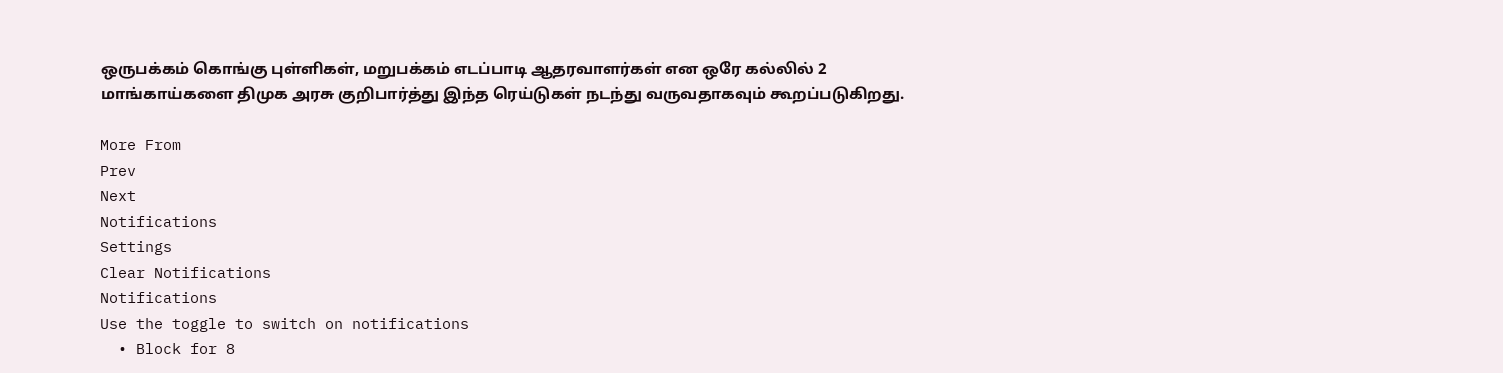ஒருபக்கம் கொங்கு புள்ளிகள், மறுபக்கம் எடப்பாடி ஆதரவாளர்கள் என ஒரே கல்லில் 2 மாங்காய்களை திமுக அரசு குறிபார்த்து இந்த ரெய்டுகள் நடந்து வருவதாகவும் கூறப்படுகிறது.

More From
Prev
Next
Notifications
Settings
Clear Notifications
Notifications
Use the toggle to switch on notifications
  • Block for 8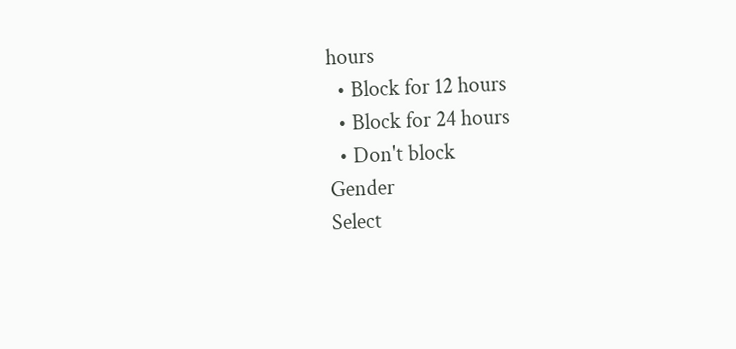hours
  • Block for 12 hours
  • Block for 24 hours
  • Don't block
Gender
Select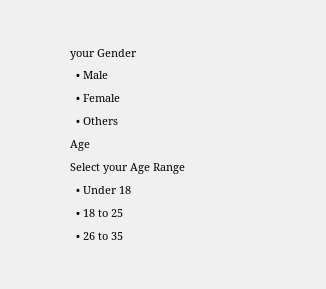your Gender
  • Male
  • Female
  • Others
Age
Select your Age Range
  • Under 18
  • 18 to 25
  • 26 to 35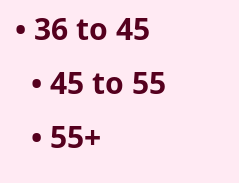• 36 to 45
  • 45 to 55
  • 55+